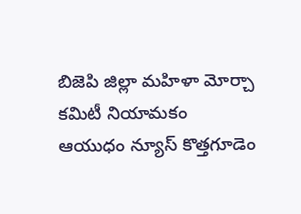బిజెపి జిల్లా మహిళా మోర్చా కమిటీ నియామకం
ఆయుధం న్యూస్ కొత్తగూడెం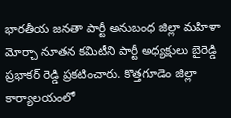భారతీయ జనతా పార్టీ అనుబంధ జిల్లా మహిళా మోర్చా నూతన కమిటీని పార్టీ అధ్యక్షులు బైరెడ్డి ప్రభాకర్ రెడ్డి ప్రకటించారు. కొత్తగూడెం జిల్లా కార్యాలయంలో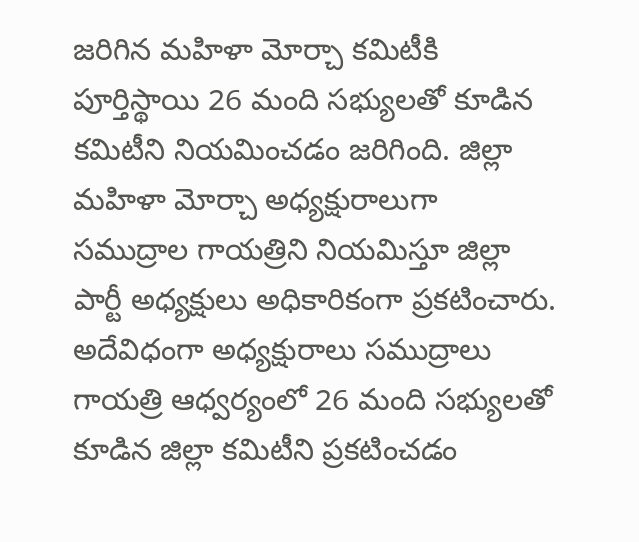జరిగిన మహిళా మోర్చా కమిటీకి పూర్తిస్థాయి 26 మంది సభ్యులతో కూడిన కమిటీని నియమించడం జరిగింది. జిల్లా మహిళా మోర్చా అధ్యక్షురాలుగా సముద్రాల గాయత్రిని నియమిస్తూ జిల్లా పార్టీ అధ్యక్షులు అధికారికంగా ప్రకటించారు. అదేవిధంగా అధ్యక్షురాలు సముద్రాలు గాయత్రి ఆధ్వర్యంలో 26 మంది సభ్యులతో కూడిన జిల్లా కమిటీని ప్రకటించడం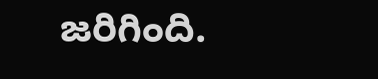జరిగింది.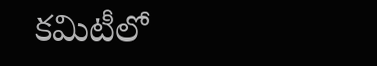కమిటీలో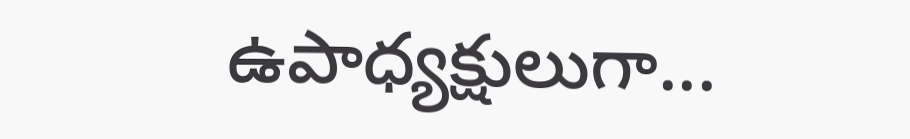ఉపాధ్యక్షులుగా...